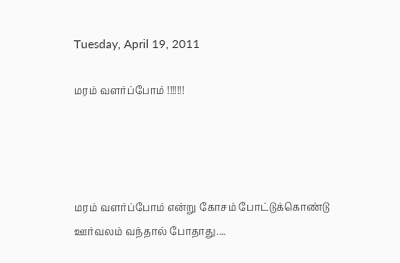Tuesday, April 19, 2011

மரம் வளர்ப்போம் !!!!!!!




மரம் வளர்ப்போம் என்று கோசம் போட்டுக்கொண்டு ஊர்வலம் வந்தால் போதாது....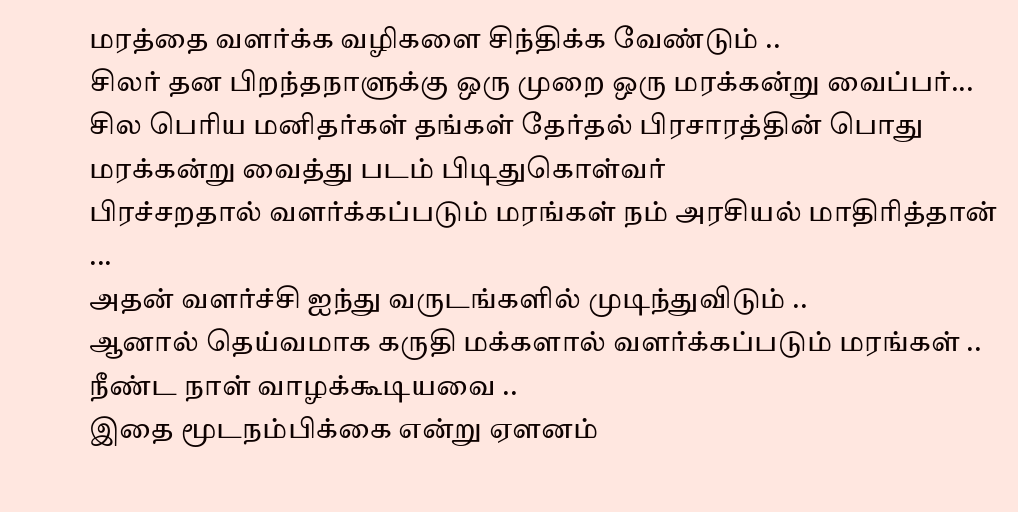மரத்தை வளர்க்க வழிகளை சிந்திக்க வேண்டும் ..
சிலர் தன பிறந்தநாளுக்கு ஒரு முறை ஒரு மரக்கன்று வைப்பர்...
சில பெரிய மனிதர்கள் தங்கள் தேர்தல் பிரசாரத்தின் பொது மரக்கன்று வைத்து படம் பிடிதுகொள்வர்
பிரச்சறதால் வளர்க்கப்படும் மரங்கள் நம் அரசியல் மாதிரித்தான் ...
அதன் வளர்ச்சி ஐந்து வருடங்களில் முடிந்துவிடும் ..
ஆனால் தெய்வமாக கருதி மக்களால் வளர்க்கப்படும் மரங்கள் ..
நீண்ட நாள் வாழக்கூடியவை ..
இதை மூடநம்பிக்கை என்று ஏளனம்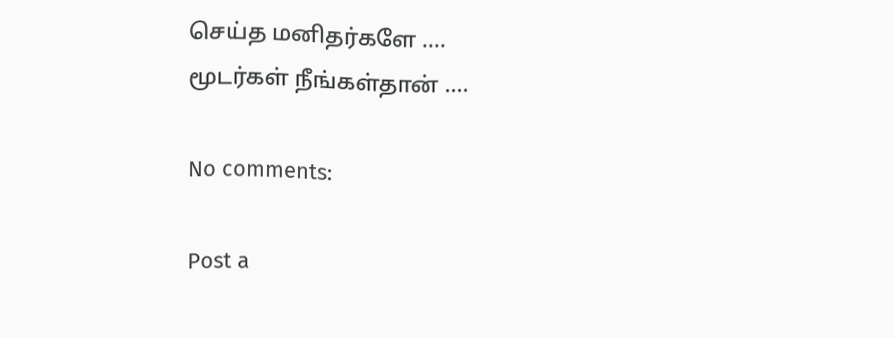செய்த மனிதர்களே ....
மூடர்கள் நீங்கள்தான் ....

No comments:

Post a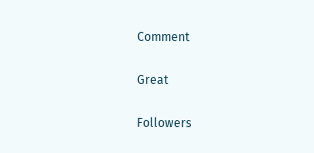Comment

Great

Followers